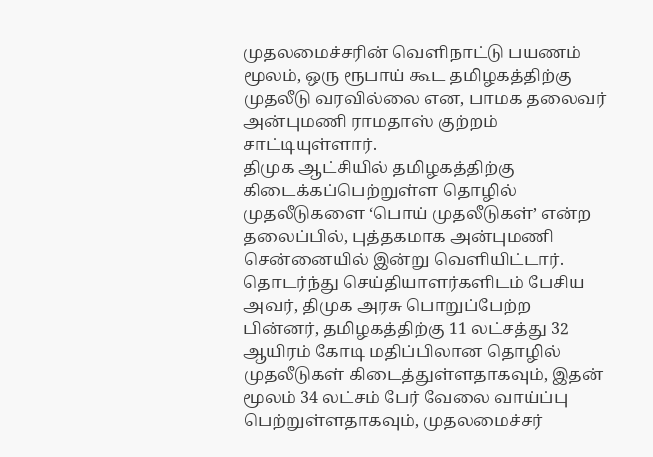முதலமைச்சரின் வெளிநாட்டு பயணம் மூலம், ஒரு ரூபாய் கூட தமிழகத்திற்கு முதலீடு வரவில்லை என, பாமக தலைவர் அன்புமணி ராமதாஸ் குற்றம் சாட்டியுள்ளார்.
திமுக ஆட்சியில் தமிழகத்திற்கு கிடைக்கப்பெற்றுள்ள தொழில் முதலீடுகளை ‘பொய் முதலீடுகள்’ என்ற தலைப்பில், புத்தகமாக அன்புமணி சென்னையில் இன்று வெளியிட்டார். தொடர்ந்து செய்தியாளர்களிடம் பேசிய அவர், திமுக அரசு பொறுப்பேற்ற பின்னர், தமிழகத்திற்கு 11 லட்சத்து 32 ஆயிரம் கோடி மதிப்பிலான தொழில் முதலீடுகள் கிடைத்துள்ளதாகவும், இதன் மூலம் 34 லட்சம் பேர் வேலை வாய்ப்பு பெற்றுள்ளதாகவும், முதலமைச்சர்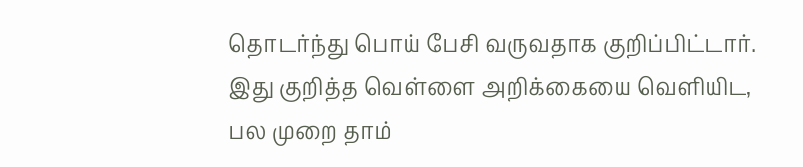தொடர்ந்து பொய் பேசி வருவதாக குறிப்பிட்டார்.
இது குறித்த வெள்ளை அறிக்கையை வெளியிட, பல முறை தாம்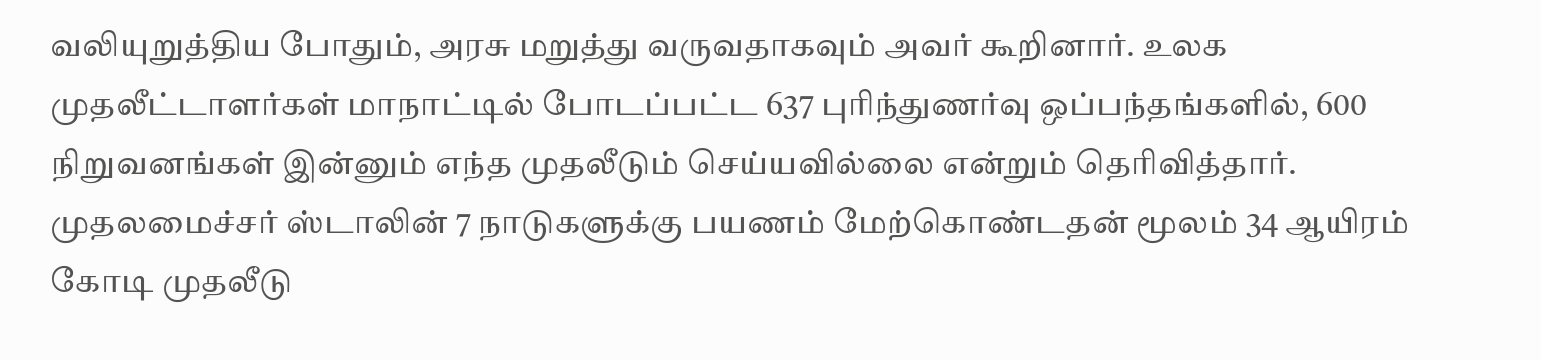வலியுறுத்திய போதும், அரசு மறுத்து வருவதாகவும் அவர் கூறினார். உலக முதலீட்டாளர்கள் மாநாட்டில் போடப்பட்ட 637 புரிந்துணர்வு ஒப்பந்தங்களில், 600 நிறுவனங்கள் இன்னும் எந்த முதலீடும் செய்யவில்லை என்றும் தெரிவித்தார்.
முதலமைச்சர் ஸ்டாலின் 7 நாடுகளுக்கு பயணம் மேற்கொண்டதன் மூலம் 34 ஆயிரம் கோடி முதலீடு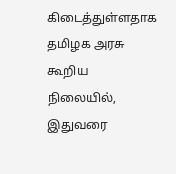கிடைத்துள்ளதாக தமிழக அரசு கூறிய நிலையில், இதுவரை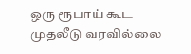ஒரு ரூபாய் கூட முதலீடு வரவில்லை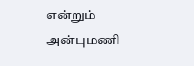என்றும் அன்புமணி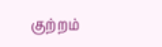குற்றம்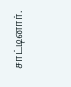சாட்டினார்.